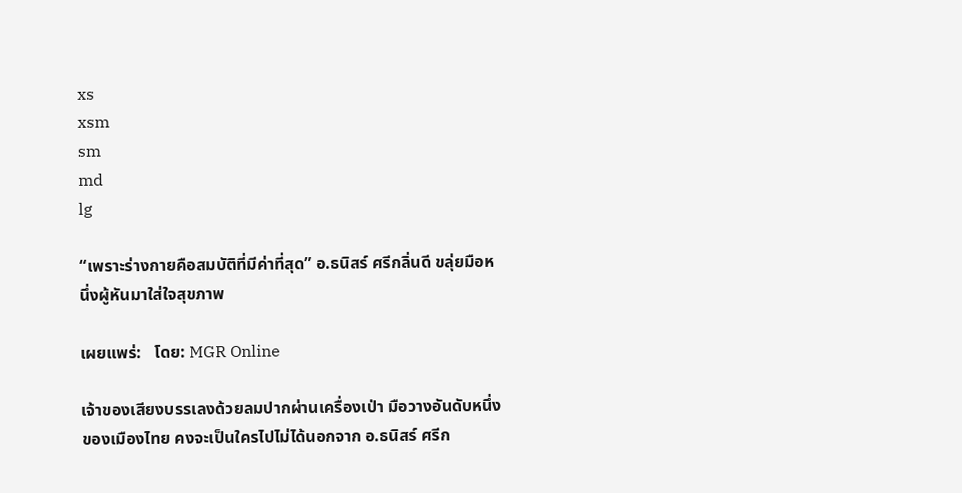xs
xsm
sm
md
lg

“เพราะร่างกายคือสมบัติที่มีค่าที่สุด” อ.ธนิสร์ ศรีกลิ่นดี ขลุ่ยมือหนึ่งผู้หันมาใส่ใจสุขภาพ

เผยแพร่:   โดย: MGR Online

เจ้าของเสียงบรรเลงด้วยลมปากผ่านเครื่องเป่า มือวางอันดับหนึ่งของเมืองไทย คงจะเป็นใครไปไม่ได้นอกจาก อ.ธนิสร์ ศรีก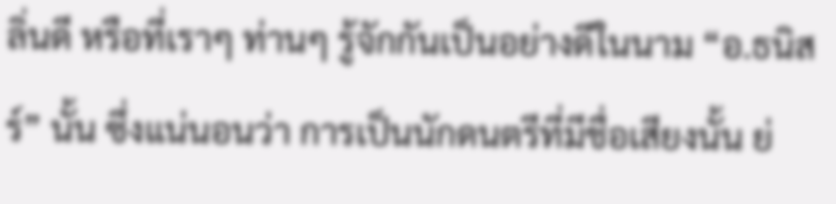ลิ่นดี หรือที่เราๆ ท่านๆ รู้จักกันเป็นอย่างดีในนาม “อ.ธนิสร์” นั้น ซึ่งแน่นอนว่า การเป็นนักดนตรีที่มีชื่อเสียงนั้น ย่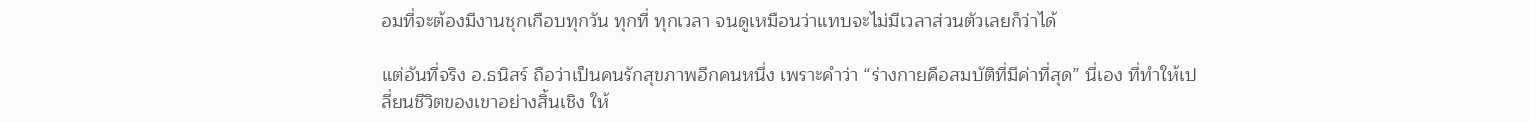อมที่จะต้องมีงานชุกเกือบทุกวัน ทุกที่ ทุกเวลา จนดูเหมือนว่าแทบจะไม่มีเวลาส่วนตัวเลยก็ว่าได้

แต่อันที่จริง อ.ธนิสร์ ถือว่าเป็นคนรักสุขภาพอีกคนหนึ่ง เพราะคำว่า “ร่างกายคือสมบัติที่มีค่าที่สุด” นี่เอง ที่ทำให้เปลี่ยนชีวิตของเขาอย่างสิ้นเชิง ให้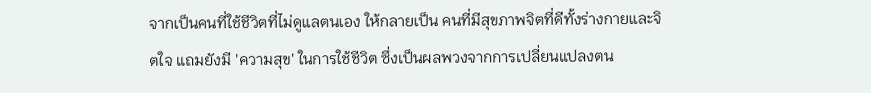จากเป็นคนที่ใช้ชีวิตที่ไม่ดูแลตนเอง ให้กลายเป็น คนที่มีสุขภาพจิตที่ดีทั้งร่างกายและจิตใจ แถมยังมี 'ความสุข' ในการใช้ชีวิต ซึ่งเป็นผลพวงจากการเปลี่ยนแปลงตน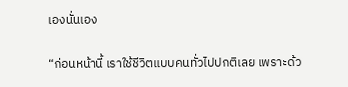เองนั่นเอง

“ก่อนหน้านี้ เราใช้ชีวิตแบบคนทั่วไปปกติเลย เพราะด้ว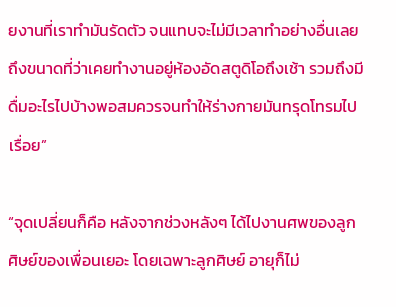ยงานที่เราทำมันรัดตัว จนแทบจะไม่มีเวลาทำอย่างอื่นเลย ถึงขนาดที่ว่าเคยทำงานอยู่ห้องอัดสตูดิโอถึงเช้า รวมถึงมีดื่มอะไรไปบ้างพอสมควรจนทำให้ร่างกายมันทรุดโทรมไปเรื่อย”

“จุดเปลี่ยนก็คือ หลังจากช่วงหลังๆ ได้ไปงานศพของลูกศิษย์ของเพื่อนเยอะ โดยเฉพาะลูกศิษย์ อายุก็ไม่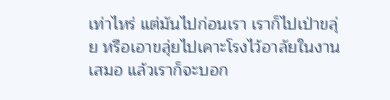เท่าไหร่ แต่มันไปก่อนเรา เราก็ไปเป่าขลุ่ย หรือเอาขลุ่ยไปเคาะโรงไว้อาลัยในงานเสมอ แล้วเราก็จะบอก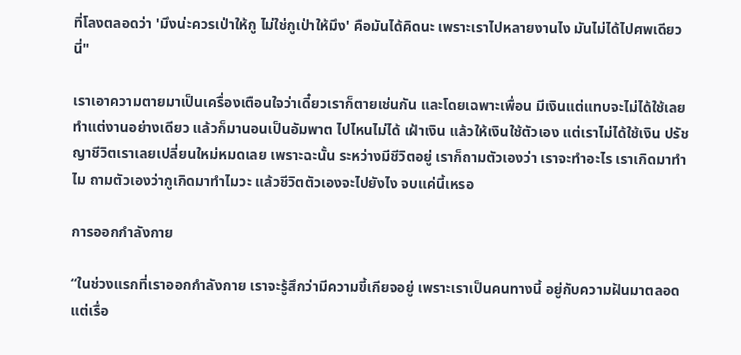ที่โลงตลอดว่า 'มึงน่ะควรเป่าให้กู ไม่ใช่กูเป่าให้มึง' คือมันได้คิดนะ เพราะเราไปหลายงานไง มันไม่ได้ไปศพเดียวนี่"

เราเอาความตายมาเป็นเครื่องเตือนใจว่าเดี๋ยวเราก็ตายเช่นกัน และโดยเฉพาะเพื่อน มีเงินแต่แทบจะไม่ได้ใช้เลย ทำแต่งานอย่างเดียว แล้วก็มานอนเป็นอัมพาต ไปไหนไม่ได้ เฝ้าเงิน แล้วให้เงินใช้ตัวเอง แต่เราไม่ได้ใช้เงิน ปรัชญาชีวิตเราเลยเปลี่ยนใหม่หมดเลย เพราะฉะนั้น ระหว่างมีชีวิตอยู่ เราก็ถามตัวเองว่า เราจะทำอะไร เราเกิดมาทำไม ถามตัวเองว่ากูเกิดมาทำไมวะ แล้วชีวิตตัวเองจะไปยังไง จบแค่นี้เหรอ

การออกกำลังกาย

“ในช่วงแรกที่เราออกกำลังกาย เราจะรู้สึกว่ามีความขี้เกียจอยู่ เพราะเราเป็นคนทางนี้ อยู่กับความฝันมาตลอด แต่เรื่อ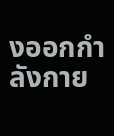งออกกำลังกาย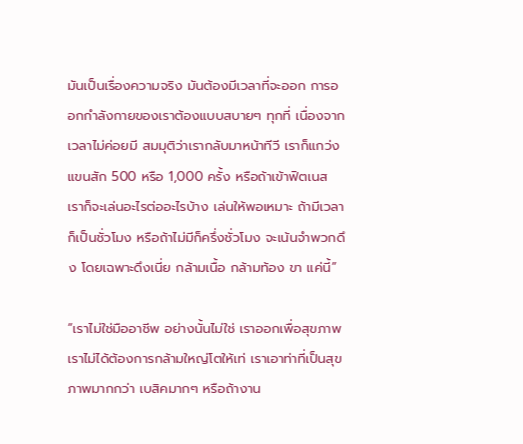มันเป็นเรื่องความจริง มันต้องมีเวลาที่จะออก การออกกำลังกายของเราต้องแบบสบายๆ ทุกที่ เนื่องจากเวลาไม่ค่อยมี สมมุติว่าเรากลับมาหน้าทีวี เราก็แกว่งแขนสัก 500 หรือ 1,000 ครั้ง หรือถ้าเข้าฟิตเนส เราก็จะเล่นอะไรต่ออะไรบ้าง เล่นให้พอเหมาะ ถ้ามีเวลาก็เป็นชั่วโมง หรือถ้าไม่มีก็ครึ่งชั่วโมง จะเน้นจำพวกดึง โดยเฉพาะดึงเนี่ย กล้ามเนื้อ กล้ามท้อง ขา แค่นี้”

“เราไม่ใช่มืออาชีพ อย่างนั้นไม่ใช่ เราออกเพื่อสุขภาพ เราไม่ได้ต้องการกล้ามใหญ่โตให้เท่ เราเอาท่าที่เป็นสุขภาพมากกว่า เบสิคมากๆ หรือถ้างาน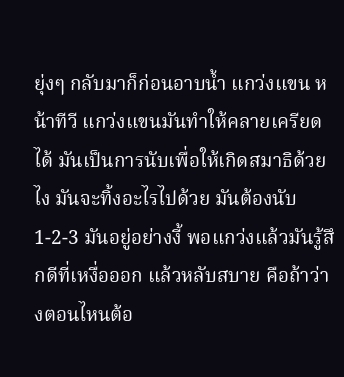ยุ่งๆ กลับมาก็ก่อนอาบน้ำ แกว่งแขน หน้าทีวี แกว่งแขนมันทำให้คลายเครียดได้ มันเป็นการนับเพื่อให้เกิดสมาธิด้วยไง มันจะทิ้งอะไรไปด้วย มันต้องนับ 1-2-3 มันอยู่อย่างงี้ พอแกว่งแล้วมันรู้สึกดีที่เหงื่อออก แล้วหลับสบาย คือถ้าว่างตอนไหนต้อ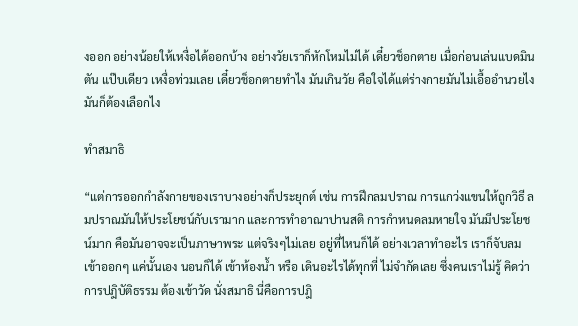งออก อย่างน้อยให้เหงื่อได้ออกบ้าง อย่างวัยเราก็หักโหมไม่ได้ เดี๋ยวช็อกตาย เมื่อก่อนเล่นแบดมินตัน แป๊บเดียว เหงื่อท่วมเลย เดี๋ยวช็อกตายทำไง มันเกินวัย คือใจได้แต่ร่างกายมันไม่เอื้ออำนวยไง มันก็ต้องเลือกไง

ทำสมาธิ

“แต่การออกกำลังกายของเราบางอย่างก็ประยุกต์ เช่น การฝึกลมปราณ การแกว่งแขนให้ถูกวิธี ลมปราณมันให้ประโยชน์กับเรามาก และการทำอาณาปานสติ การกำหนดลมหายใจ มันมีประโยชน์มาก คือมันอาจจะเป็นภาษาพระ แต่จริงๆไม่เลย อยู่ที่ไหนก็ได้ อย่างเวลาทำอะไร เราก็จับลมเข้าออกๆ แค่นั้นเอง นอนก็ได้ เข้าห้องน้ำ หรือ เดินอะไรได้ทุกที่ ไม่จำกัดเลย ซึ่งคนเราไม่รู้ คิดว่าการปฎิบัติธรรม ต้องเข้าวัด นั่งสมาธิ นี่คือการปฎิ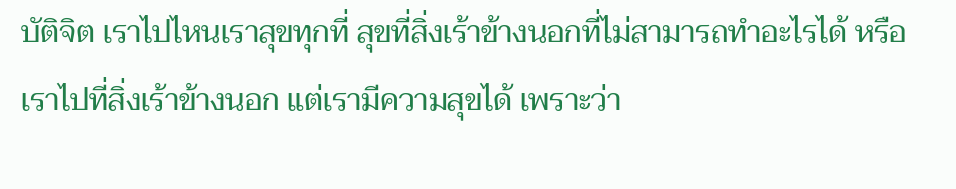บัติจิต เราไปไหนเราสุขทุกที่ สุขที่สิ่งเร้าข้างนอกที่ไม่สามารถทำอะไรได้ หรือเราไปที่สิ่งเร้าข้างนอก แต่เรามีความสุขได้ เพราะว่า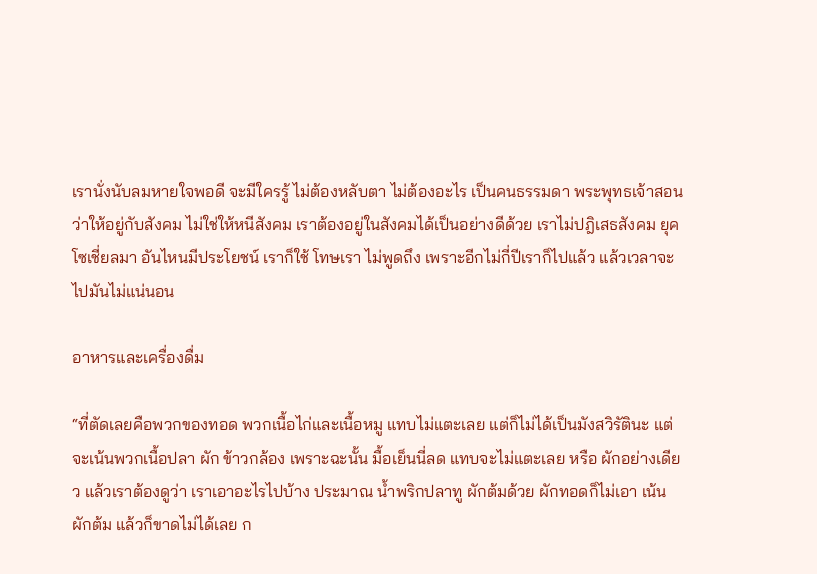เรานั่งนับลมหายใจพอดี จะมีใครรู้ ไม่ต้องหลับตา ไม่ต้องอะไร เป็นคนธรรมดา พระพุทธเจ้าสอนว่าให้อยู่กับสังคม ไม่ใช่ให้หนีสังคม เราต้องอยู่ในสังคมได้เป็นอย่างดีด้วย เราไม่ปฎิเสธสังคม ยุคโซเชี่ยลมา อันไหนมีประโยชน์ เราก็ใช้ โทษเรา ไม่พูดถึง เพราะอีกไม่กี่ปีเราก็ไปแล้ว แล้วเวลาจะไปมันไม่แน่นอน

อาหารและเครื่องดื่ม

“ที่ตัดเลยคือพวกของทอด พวกเนื้อไก่และเนื้อหมู แทบไม่แตะเลย แต่ก็ไม่ได้เป็นมังสวิรัตินะ แต่จะเน้นพวกเนื้อปลา ผัก ข้าวกล้อง เพราะฉะนั้น มื้อเย็นนี่ลด แทบจะไม่แตะเลย หรือ ผักอย่างเดียว แล้วเราต้องดูว่า เราเอาอะไรไปบ้าง ประมาณ น้ำพริกปลาทู ผักต้มด้วย ผักทอดก็ไม่เอา เน้นผักต้ม แล้วก็ขาดไม่ได้เลย ก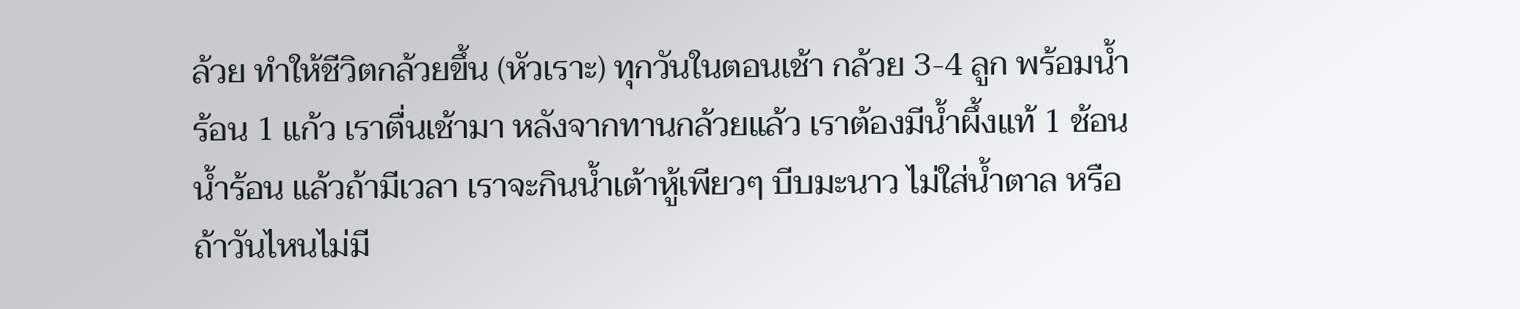ล้วย ทำให้ชีวิตกล้วยขึ้น (หัวเราะ) ทุกวันในตอนเช้า กล้วย 3-4 ลูก พร้อมน้ำร้อน 1 แก้ว เราตื่นเช้ามา หลังจากทานกล้วยแล้ว เราต้องมีน้ำผึ้งแท้ 1 ช้อน น้ำร้อน แล้วถ้ามีเวลา เราจะกินน้ำเต้าหู้เพียวๆ บีบมะนาว ไม่ใส่น้ำตาล หรือถ้าวันไหนไม่มี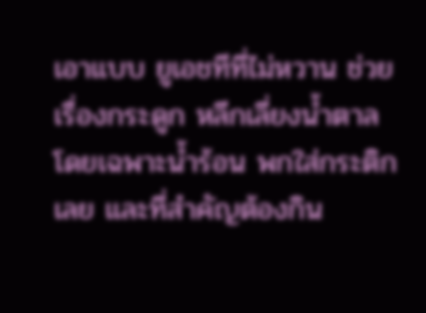เอาแบบ ยูเอชทีที่ไม่หวาน ช่วยเรื่องกระดูก หลีกเลี่ยงน้ำตาล โดยเฉพาะน้ำร้อน พกใส่กระติกเลย และที่สำคัญต้องกิน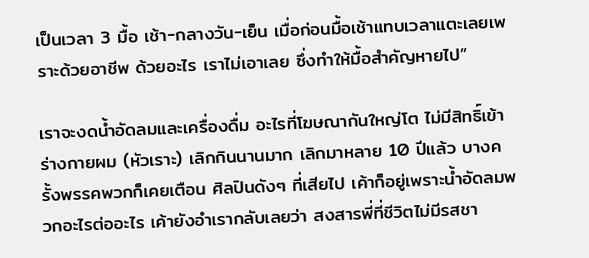เป็นเวลา 3 มื้อ เช้า-กลางวัน-เย็น เมื่อก่อนมื้อเช้าแทบเวลาแตะเลยเพราะด้วยอาชีพ ด้วยอะไร เราไม่เอาเลย ซึ่งทำให้มื้อสำคัญหายไป”

เราจะงดน้ำอัดลมและเครื่องดื่ม อะไรที่โฆษณากันใหญ่โต ไม่มีสิทธิ์เข้าร่างกายผม (หัวเราะ) เลิกกินนานมาก เลิกมาหลาย 10 ปีแล้ว บางครั้งพรรคพวกก็เคยเตือน ศิลปินดังๆ ที่เสียไป เค้าก็อยู่เพราะน้ำอัดลมพวกอะไรต่ออะไร เค้ายังอำเรากลับเลยว่า สงสารพี่ที่ชีวิตไม่มีรสชา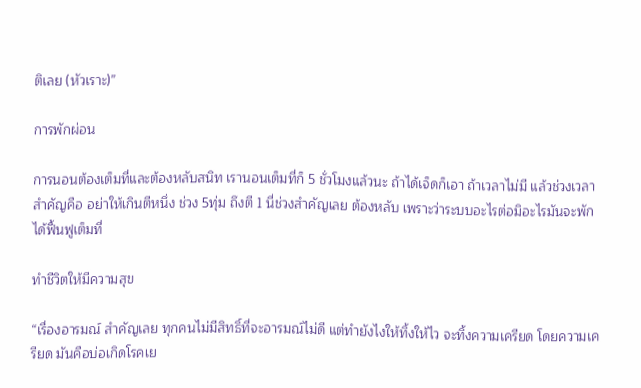ติเลย (หัวเราะ)”

การพักผ่อน

การนอนต้องเต็มที่และต้องหลับสนิท เรานอนเต็มที่ก็ 5 ชั่วโมงแล้วนะ ถ้าได้เจ็ดก็เอา ถ้าเวลาไม่มี แล้วช่วงเวลาสำคัญคือ อย่าให้เกินตีหนึ่ง ช่วง 5ทุ่ม ถึงตี 1 นี่ช่วงสำคัญเลย ต้องหลับ เพราะว่าระบบอะไรต่อมิอะไรมันจะพักได้ฟื้นฟูเต็มที่

ทำชีวิตให้มีความสุข

“เรื่องอารมณ์ สำคัญเลย ทุกคนไม่มีสิทธิ์ที่จะอารมณ์ไม่ดี แต่ทำยังไงให้ทิ้งให้ไว จะทิ้งความเครียด โดยความเครียด มันคือบ่อเกิดโรคเย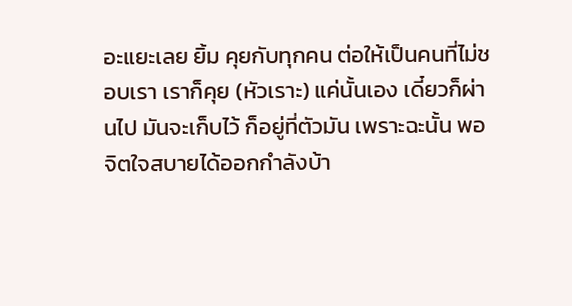อะแยะเลย ยิ้ม คุยกับทุกคน ต่อให้เป็นคนที่ไม่ชอบเรา เราก็คุย (หัวเราะ) แค่นั้นเอง เดี๋ยวก็ผ่านไป มันจะเก็บไว้ ก็อยู่ที่ตัวมัน เพราะฉะนั้น พอจิตใจสบายได้ออกกำลังบ้า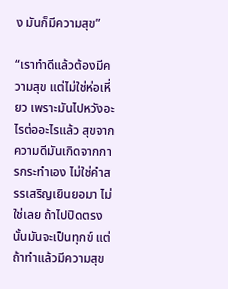ง มันก็มีความสุข”

“เราทำดีแล้วต้องมีความสุข แต่ไม่ใช่ห่อเหี่ยว เพราะมันไปหวังอะไรต่ออะไรแล้ว สุขจากความดีมันเกิดจากการกระทำเอง ไม่ใช่คำสรรเสริญเยินยอมา ไม่ใช่เลย ถ้าไปปิดตรงนั้นมันจะเป็นทุกข์ แต่ถ้าทำแล้วมีความสุข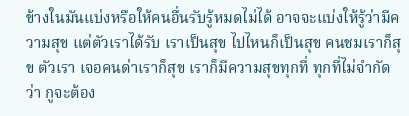ข้างในมันแบ่งหรือให้คนอื่นรับรู้หมดไม่ได้ อาจจะแบ่งให้รู้ว่ามีความสุข แต่ตัวเราได้รับ เราเป็นสุข ไปไหนก็เป็นสุข คนชมเราก็สุข ตัวเรา เจอคนด่าเราก็สุข เราก็มีความสุขทุกที่ ทุกที่ไม่จำกัดว่า กูจะต้อง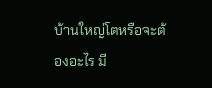บ้านใหญ่โตหรือจะต้องอะไร มี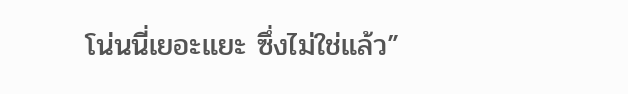โน่นนี่เยอะแยะ ซึ่งไม่ใช่แล้ว”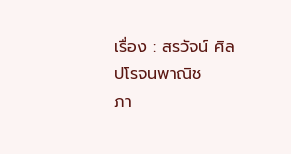เรื่อง : สรวัจน์ ศิลปโรจนพาณิช
ภา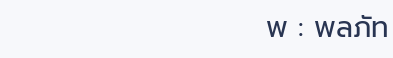พ : พลภัท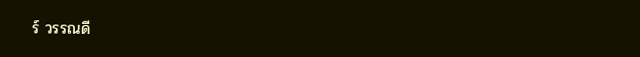ร์ วรรณดี